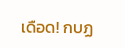เดือด! กบฏ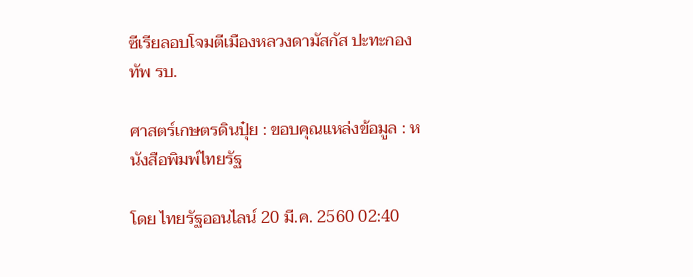ซีเรียลอบโจมตีเมืองหลวงดามัสกัส ปะทะกองทัพ รบ.

ศาสตร์เกษตรดินปุ๋ย : ขอบคุณแหล่งข้อมูล : หนังสือพิมพ์ไทยรัฐ

โดย ไทยรัฐออนไลน์ 20 มี.ค. 2560 02:40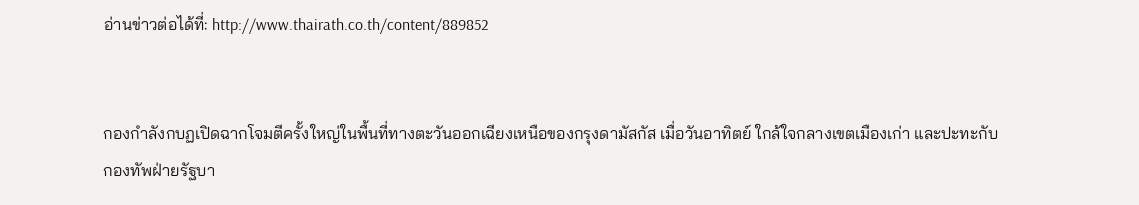อ่านข่าวต่อได้ที่: http://www.thairath.co.th/content/889852


กองกำลังกบฏเปิดฉากโจมตีครั้งใหญ่ในพื้นที่ทางตะวันออกเฉียงเหนือของกรุงดามัสกัส เมื่อวันอาทิตย์ ใกล้ใจกลางเขตเมืองเก่า และปะทะกับกองทัพฝ่ายรัฐบา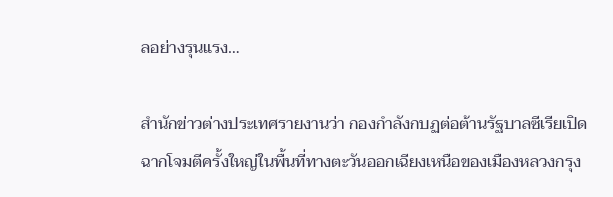ลอย่างรุนแรง…

สำนักข่าวต่างประเทศรายงานว่า กองกำลังกบฏต่อต้านรัฐบาลซีเรียเปิดฉากโจมตีครั้งใหญ่ในพื้นที่ทางตะวันออกเฉียงเหนือของเมืองหลวงกรุง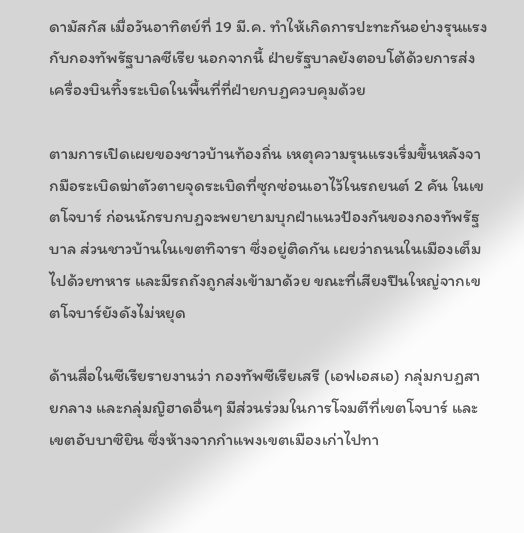ดามัสกัส เมื่อวันอาทิตย์ที่ 19 มี.ค. ทำให้เกิดการปะทะกันอย่างรุนแรงกับกองทัพรัฐบาลซีเรีย นอกจากนี้ ฝ่ายรัฐบาลยังตอบโต้ด้วยการส่งเครื่องบินทิ้งระเบิดในพื้นที่ที่ฝ่ายกบฏควบคุมด้วย

ตามการเปิดเผยของชาวบ้านท้องถิ่น เหตุความรุนแรงเริ่มขึ้นหลังจากมือระเบิดฆ่าตัวตายจุดระเบิดที่ซุกซ่อนเอาไว้ในรถยนต์ 2 คัน ในเขตโจบาร์ ก่อนนักรบกบฏจะพยายามบุกฝ่าแนวป้องกันของกองทัพรัฐบาล ส่วนชาวบ้านในเขตทิจารา ซึ่งอยู่ติดกัน เผยว่าถนนในเมืองเต็มไปด้วยทหาร และมีรถถังถูกส่งเข้ามาด้วย ขณะที่เสียงปืนใหญ่จากเขตโจบาร์ยังดังไม่หยุด

ด้านสื่อในซีเรียรายงานว่า กองทัพซีเรียเสรี (เอฟเอสเอ) กลุ่มกบฏสายกลาง และกลุ่มญิฮาดอื่นๆ มีส่วนร่วมในการโจมตีที่เขตโจบาร์ และเขตอับบาซิยิน ซึ่งห้างจากกำแพงเขตเมืองเก่าไปทา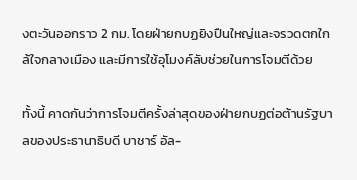งตะวันออกราว 2 กม. โดยฝ่ายกบฏยิงปืนใหญ่และจรวดตกใกล้ใจกลางเมือง และมีการใช้อุโมงค์ลับช่วยในการโจมตีด้วย

ทั้งนี้ คาดกันว่าการโจมตีครั้งล่าสุดของฝ่ายกบฏต่อต้านรัฐบาลของประธานาธิบดี บาชาร์ อัล-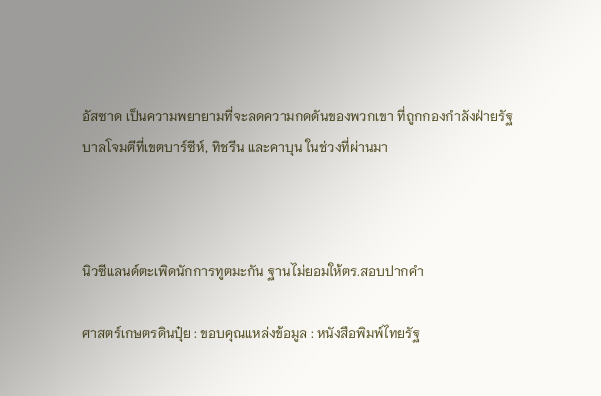อัสซาด เป็นความพยายามที่จะลดความกดดันของพวกเขา ที่ถูกกองกำลังฝ่ายรัฐบาลโจมตีที่เขตบาร์ซีห์, ทิชรีน และคาบุน ในช่วงที่ผ่านมา



นิวซีแลนด์ตะเพิดนักการทูตมะกัน ฐานไม่ยอมให้ตร.สอบปากคำ

ศาสตร์เกษตรดินปุ๋ย : ขอบคุณแหล่งข้อมูล : หนังสือพิมพ์ไทยรัฐ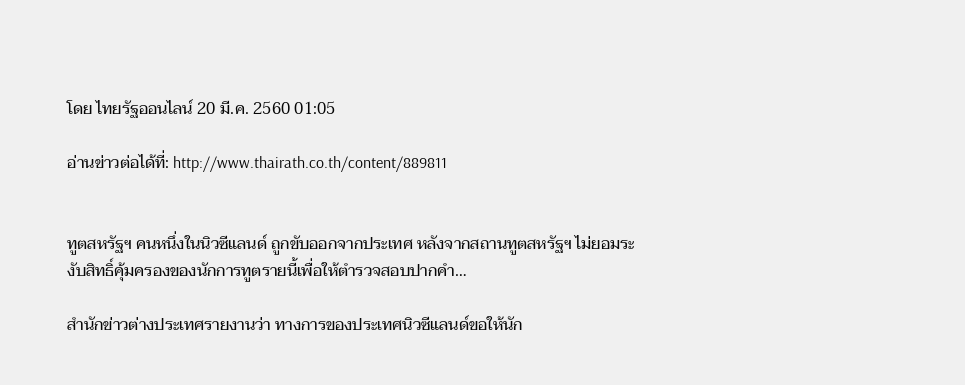โดย ไทยรัฐออนไลน์ 20 มี.ค. 2560 01:05

อ่านข่าวต่อได้ที่: http://www.thairath.co.th/content/889811


ทูตสหรัฐฯ คนหนึ่งในนิวซีแลนด์ ถูกขับออกจากประเทศ หลังจากสถานทูตสหรัฐฯ ไม่ยอมระงับสิทธิ์คุ้มครองของนักการทูตรายนี้เพื่อให้ตำรวจสอบปากคำ…

สำนักข่าวต่างประเทศรายงานว่า ทางการของประเทศนิวซีแลนด์ขอให้นัก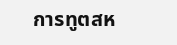การทูตสห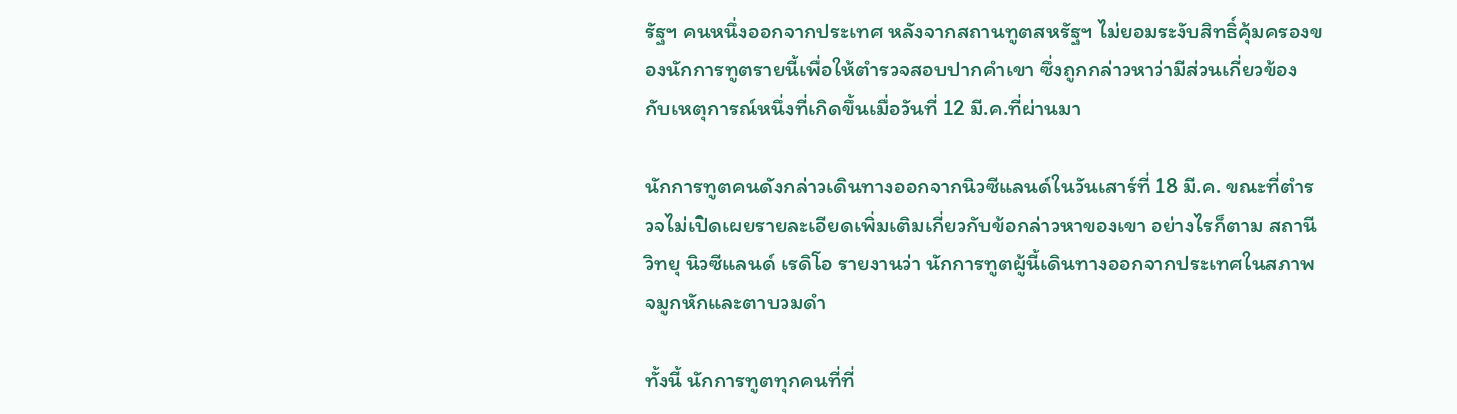รัฐฯ คนหนึ่งออกจากประเทศ หลังจากสถานทูตสหรัฐฯ ไม่ยอมระงับสิทธิ์คุ้มครองของนักการทูตรายนี้เพื่อให้ตำรวจสอบปากคำเขา ซึ่งถูกกล่าวหาว่ามีส่วนเกี่ยวข้องกับเหตุการณ์หนึ่งที่เกิดขึ้นเมื่อวันที่ 12 มี.ค.ที่ผ่านมา

นักการทูตคนดังกล่าวเดินทางออกจากนิวซีแลนด์ในวันเสาร์ที่ 18 มี.ค. ขณะที่ตำรวจไม่เปิดเผยรายละเอียดเพิ่มเติมเกี่ยวกับข้อกล่าวหาของเขา อย่างไรก็ตาม สถานีวิทยุ นิวซีแลนด์ เรดิโอ รายงานว่า นักการทูตผู้นี้เดินทางออกจากประเทศในสภาพจมูกหักและตาบวมดำ

ทั้งนี้ นักการทูตทุกคนที่ที่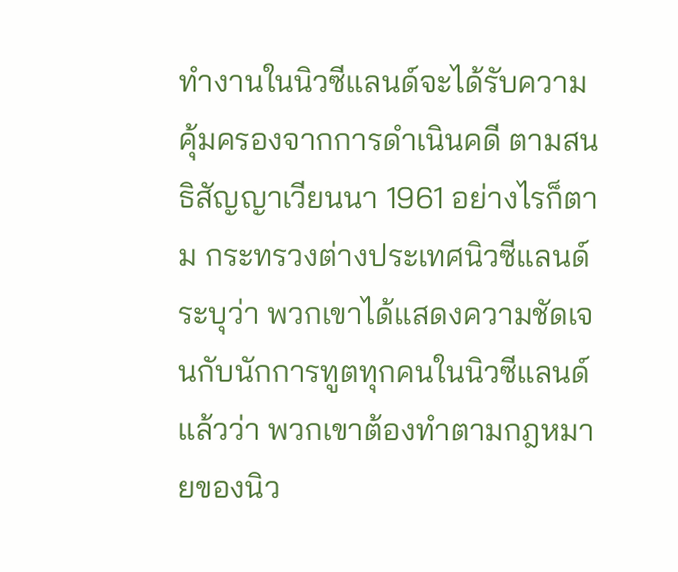ทำงานในนิวซีแลนด์จะได้รับความคุ้มครองจากการดำเนินคดี ตามสนธิสัญญาเวียนนา 1961 อย่างไรก็ตาม กระทรวงต่างประเทศนิวซีแลนด์ระบุว่า พวกเขาได้แสดงความชัดเจนกับนักการทูตทุกคนในนิวซีแลนด์แล้วว่า พวกเขาต้องทำตามกฎหมายของนิว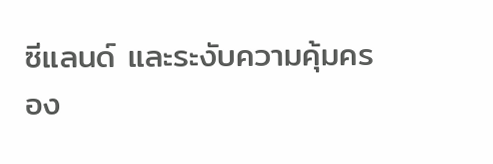ซีแลนด์ และระงับความคุ้มครอง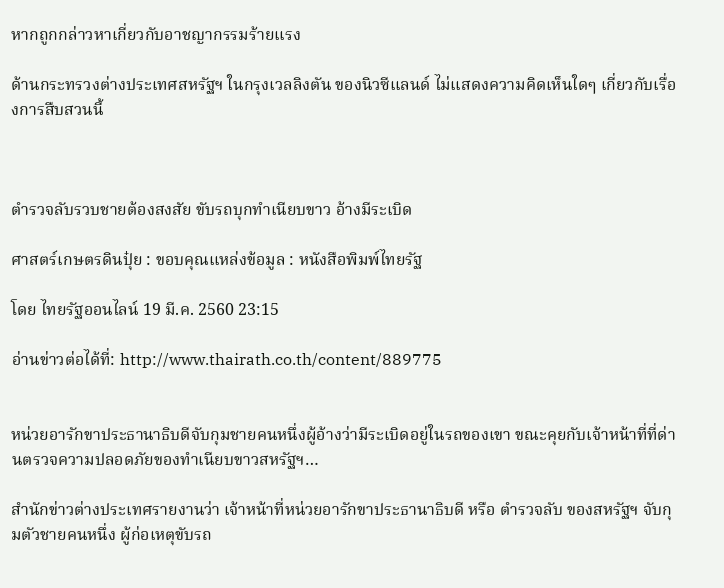หากถูกกล่าวหาเกี่ยวกับอาชญากรรมร้ายแรง

ด้านกระทรวงต่างประเทศสหรัฐฯ ในกรุงเวลลิงตัน ของนิวซีแลนด์ ไม่แสดงความคิดเห็นใดๆ เกี่ยวกับเรื่องการสืบสวนนี้



ตำรวจลับรวบชายต้องสงสัย ขับรถบุกทำเนียบขาว อ้างมีระเบิด

ศาสตร์เกษตรดินปุ๋ย : ขอบคุณแหล่งข้อมูล : หนังสือพิมพ์ไทยรัฐ

โดย ไทยรัฐออนไลน์ 19 มี.ค. 2560 23:15

อ่านข่าวต่อได้ที่: http://www.thairath.co.th/content/889775


หน่วยอารักขาประธานาธิบดีจับกุมชายคนหนึ่งผู้อ้างว่ามีระเบิดอยู่ในรถของเขา ขณะคุยกับเจ้าหน้าที่ที่ด่านตรวจความปลอดภัยของทำเนียบขาวสหรัฐฯ…

สำนักข่าวต่างประเทศรายงานว่า เจ้าหน้าที่หน่วยอารักขาประธานาธิบดี หรือ ตำรวจลับ ของสหรัฐฯ จับกุมตัวชายคนหนึ่ง ผู้ก่อเหตุขับรถ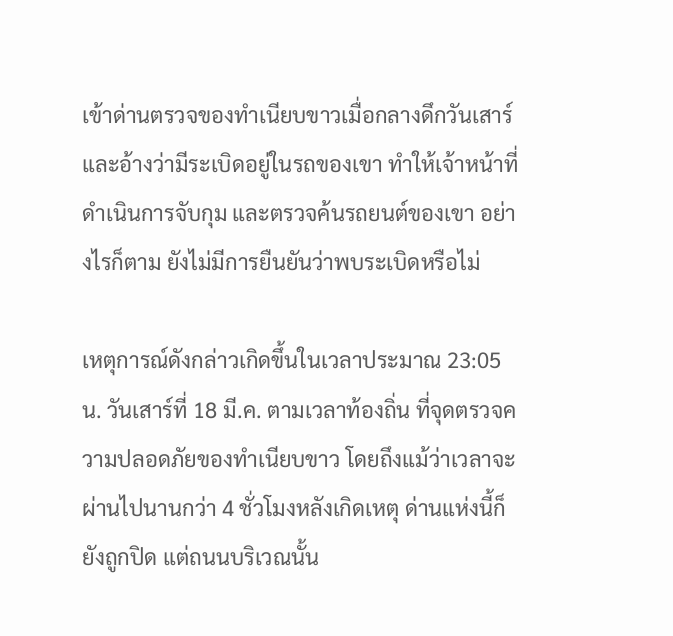เข้าด่านตรวจของทำเนียบขาวเมื่อกลางดึกวันเสาร์ และอ้างว่ามีระเบิดอยู่ในรถของเขา ทำให้เจ้าหน้าที่ดำเนินการจับกุม และตรวจค้นรถยนต์ของเขา อย่างไรก็ตาม ยังไม่มีการยืนยันว่าพบระเบิดหรือไม่

เหตุการณ์ดังกล่าวเกิดขึ้นในเวลาประมาณ 23:05 น. วันเสาร์ที่ 18 มี.ค. ตามเวลาท้องถิ่น ที่จุดตรวจความปลอดภัยของทำเนียบขาว โดยถึงแม้ว่าเวลาจะผ่านไปนานกว่า 4 ชั่วโมงหลังเกิดเหตุ ด่านแห่งนี้ก็ยังถูกปิด แต่ถนนบริเวณนั้น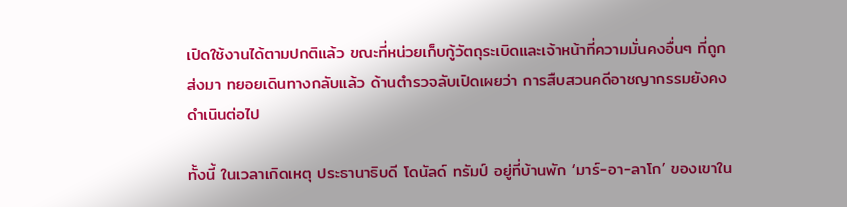เปิดใช้งานได้ตามปกติแล้ว ขณะที่หน่วยเก็บกู้วัตถุระเบิดและเจ้าหน้าที่ความมั่นคงอื่นๆ ที่ถูกส่งมา ทยอยเดินทางกลับแล้ว ด้านตำรวจลับเปิดเผยว่า การสืบสวนคดีอาชญากรรมยังคงดำเนินต่อไป

ทั้งนี้ ในเวลาเกิดเหตุ ประธานาธิบดี โดนัลด์ ทรัมป์ อยู่ที่บ้านพัก ‘มาร์-อา-ลาโก’ ของเขาใน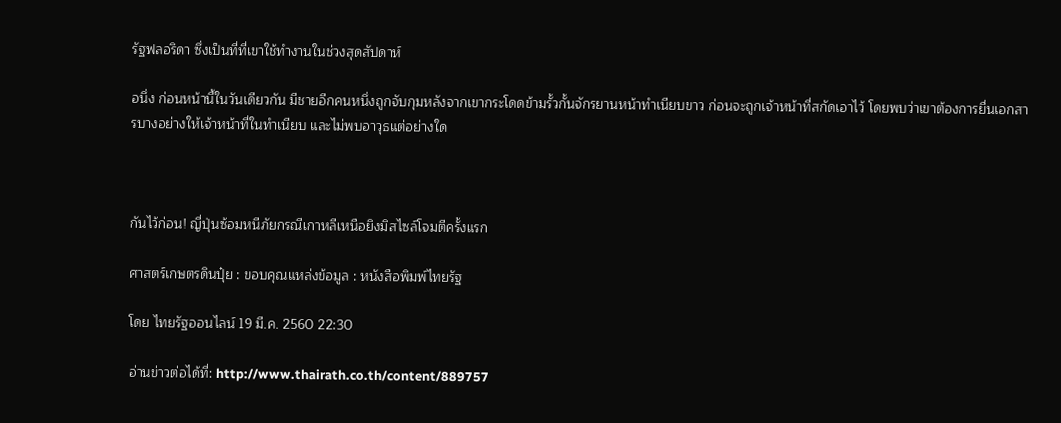รัฐฟลอริดา ซึ่งเป็นที่ที่เขาใช้ทำงานในช่วงสุดสัปดาห์

อนึ่ง ก่อนหน้านี้ในวันเดียวกัน มีชายอีกคนหนึ่งถูกจับกุมหลังจากเขากระโดดข้ามรั้วกั้นจักรยานหน้าทำเนียบขาว ก่อนจะถูกเจ้าหน้าที่สกัดเอาไว้ โดยพบว่าเขาต้องการยื่นเอกสารบางอย่างให้เจ้าหน้าที่ในทำเนียบ และไม่พบอาวุธแต่อย่างใด



กันไว้ก่อน! ญี่ปุ่นซ้อมหนีภัยกรณีเกาหลีเหนือยิงมิสไซล์โจมตีครั้งแรก

ศาสตร์เกษตรดินปุ๋ย : ขอบคุณแหล่งข้อมูล : หนังสือพิมพ์ไทยรัฐ

โดย ไทยรัฐออนไลน์ 19 มี.ค. 2560 22:30

อ่านข่าวต่อได้ที่: http://www.thairath.co.th/content/889757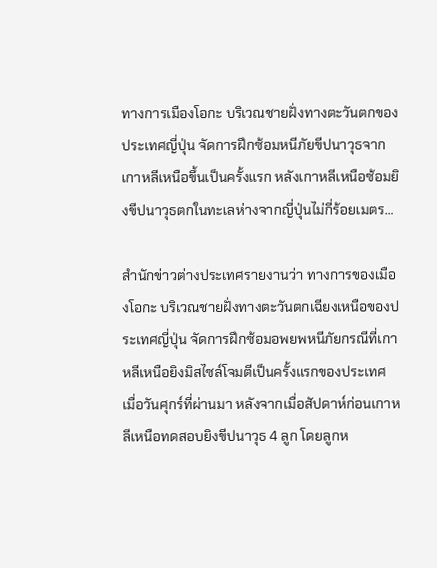ทางการเมืองโอกะ บริเวณชายฝั่งทางตะวันตกของประเทศญี่ปุ่น จัดการฝึกซ้อมหนีภัยขีปนาวุธจากเกาหลีเหนือขึ้นเป็นครั้งแรก หลังเกาหลีเหนือซ้อมยิงขีปนาวุธตกในทะเลห่างจากญี่ปุ่นไม่กี่ร้อยเมตร…

สำนักข่าวต่างประเทศรายงานว่า ทางการของเมืองโอกะ บริเวณชายฝั่งทางตะวันตกเฉียงเหนือของประเทศญี่ปุ่น จัดการฝึกซ้อมอพยพหนีภัยกรณีที่เกาหลีเหนือยิงมิสไซล์โจมตีเป็นครั้งแรกของประเทศ เมื่อวันศุกร์ที่ผ่านมา หลังจากเมื่อสัปดาห์ก่อนเกาหลีเหนือทดสอบยิงขีปนาวุธ 4 ลูก โดยลูกห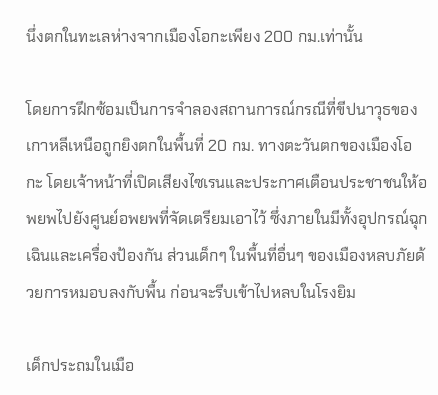นึ่งตกในทะเลห่างจากเมืองโอกะเพียง 200 กม.เท่านั้น

โดยการฝึกซ้อมเป็นการจำลองสถานการณ์กรณีที่ขีปนาวุธของเกาหลีเหนือถูกยิงตกในพื้นที่ 20 กม. ทางตะวันตกของเมืองโอกะ โดยเจ้าหน้าที่เปิดเสียงไซเรนและประกาศเตือนประชาชนให้อพยพไปยังศูนย์อพยพที่จัดเตรียมเอาไว้ ซึ่งภายในมีทั้งอุปกรณ์ฉุกเฉินและเครื่องป้องกัน ส่วนเด็กๆ ในพื้นที่อื่นๆ ของเมืองหลบภัยด้วยการหมอบลงกับพื้น ก่อนจะรีบเข้าไปหลบในโรงยิม

เด็กประถมในเมือ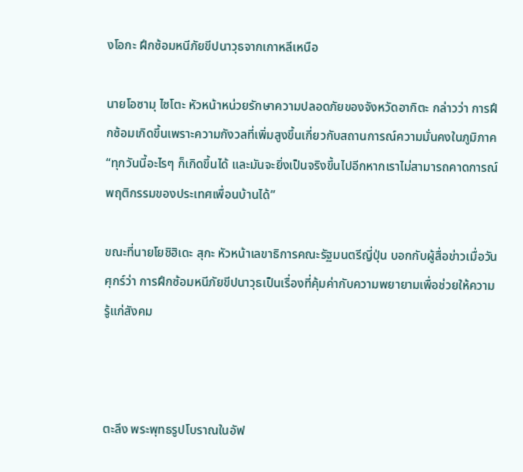งโอกะ ฝึกซ้อมหนีภัยขีปนาวุธจากเกาหลีเหนือ

นายโอซามุ ไซโตะ หัวหน้าหน่วยรักษาความปลอดภัยของจังหวัดอากิตะ กล่าวว่า การฝึกซ้อมเกิดขึ้นเพราะความกังวลที่เพิ่มสูงขึ้นเกี่ยวกับสถานการณ์ความมั่นคงในภูมิภาค “ทุกวันนี้อะไรๆ ก็เกิดขึ้นได้ และมันจะยิ่งเป็นจริงขึ้นไปอีกหากเราไม่สามารถคาดการณ์พฤติกรรมของประเทศเพื่อนบ้านได้”

ขณะที่นายโยชิฮิเดะ สุกะ หัวหน้าเลขาธิการคณะรัฐมนตรีญี่ปุ่น บอกกับผู้สื่อข่าวเมื่อวันศุกร์ว่า การฝึกซ้อมหนีภัยขีปนาวุธเป็นเรื่องที่คุ้มค่ากับความพยายามเพื่อช่วยให้ความรู้แก่สังคม



ตะลึง พระพุทธรูปโบราณในอัฟ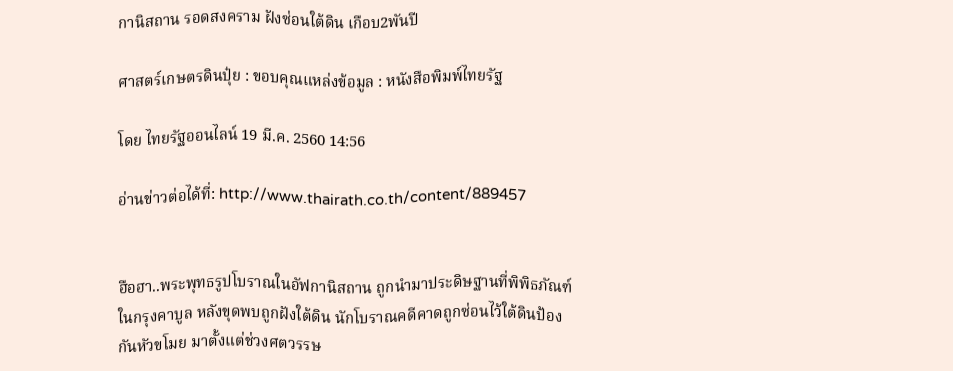กานิสถาน รอดสงคราม ฝังซ่อนใต้ดิน เกือบ2พันปี

ศาสตร์เกษตรดินปุ๋ย : ขอบคุณแหล่งข้อมูล : หนังสือพิมพ์ไทยรัฐ

โดย ไทยรัฐออนไลน์ 19 มี.ค. 2560 14:56

อ่านข่าวต่อได้ที่: http://www.thairath.co.th/content/889457


ฮือฮา..พระพุทธรูปโบราณในอัฟกานิสถาน ถูกนำมาประดิษฐานที่พิพิธภัณฑ์ในกรุงคาบูล หลังขุดพบถูกฝังใต้ดิน นักโบราณคดีคาดถูกซ่อนไว้ใต้ดินป้องกันหัวขโมย มาตั้งแต่ช่วงศตวรรษ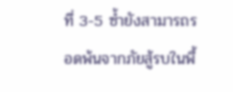ที่ 3-5 ซ้ำยังสามารถรอดพ้นจากภัยสู้รบในพื้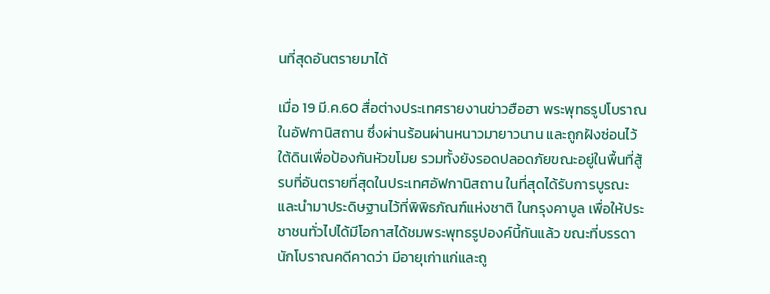นที่สุดอันตรายมาได้

เมื่อ 19 มี.ค.60 สื่อต่างประเทศรายงานข่าวฮือฮา พระพุทธรูปโบราณในอัฟกานิสถาน ซึ่งผ่านร้อนผ่านหนาวมายาวนาน และถูกฝังซ่อนไว้ใต้ดินเพื่อป้องกันหัวขโมย รวมทั้งยังรอดปลอดภัยขณะอยู่ในพื้นที่สู้รบที่อันตรายที่สุดในประเทศอัฟกานิสถาน ในที่สุดได้รับการบูรณะและนำมาประดิษฐานไว้ที่พิพิธภัณฑ์แห่งชาติ ในกรุงคาบูล เพื่อให้ประชาชนทั่วไปได้มีโอกาสได้ชมพระพุทธรูปองค์นี้กันแล้ว ขณะที่บรรดานักโบราณคดีคาดว่า มีอายุเก่าแก่และถู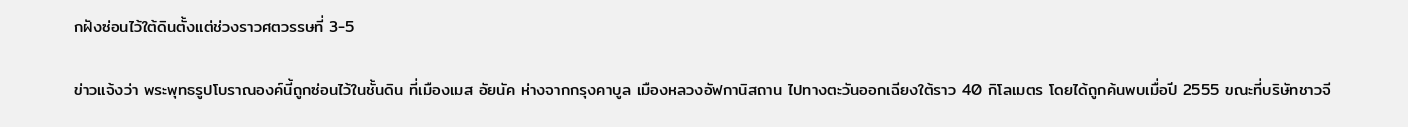กฝังซ่อนไว้ใต้ดินตั้งแต่ช่วงราวศตวรรษที่ 3-5

ข่าวแจ้งว่า พระพุทธรูปโบราณองค์นี้ถูกซ่อนไว้ในชั้นดิน ที่เมืองเมส อัยนัค ห่างจากกรุงคาบูล เมืองหลวงอัฟกานิสถาน ไปทางตะวันออกเฉียงใต้ราว 40 กิโลเมตร โดยได้ถูกค้นพบเมื่อปี 2555 ขณะที่บริษัทชาวจี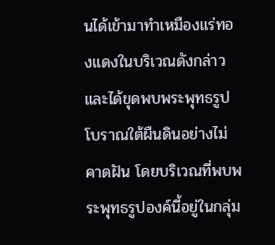นได้เข้ามาทำเหมืองแร่ทองแดงในบริเวณดังกล่าว และได้ขุดพบพระพุทธรูปโบราณใต้ผืนดินอย่างไม่คาดฝัน โดยบริเวณที่พบพระพุทธรูปองค์นี้อยู่ในกลุ่ม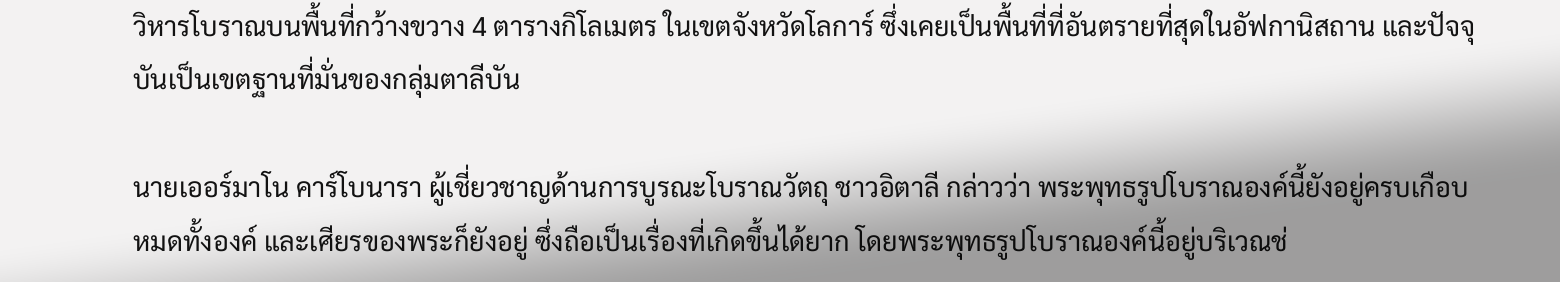วิหารโบราณบนพื้นที่กว้างขวาง 4 ตารางกิโลเมตร ในเขตจังหวัดโลการ์ ซึ่งเคยเป็นพื้นที่ที่อันตรายที่สุดในอัฟกานิสถาน และปัจจุบันเป็นเขตฐานที่มั่นของกลุ่มตาลีบัน

นายเออร์มาโน คาร์โบนารา ผู้เชี่ยวชาญด้านการบูรณะโบราณวัตถุ ชาวอิตาลี กล่าวว่า พระพุทธรูปโบราณองค์นี้ยังอยู่ครบเกือบหมดทั้งองค์ และเศียรของพระก็ยังอยู่ ซึ่งถือเป็นเรื่องที่เกิดขึ้นได้ยาก โดยพระพุทธรูปโบราณองค์นี้อยู่บริเวณช่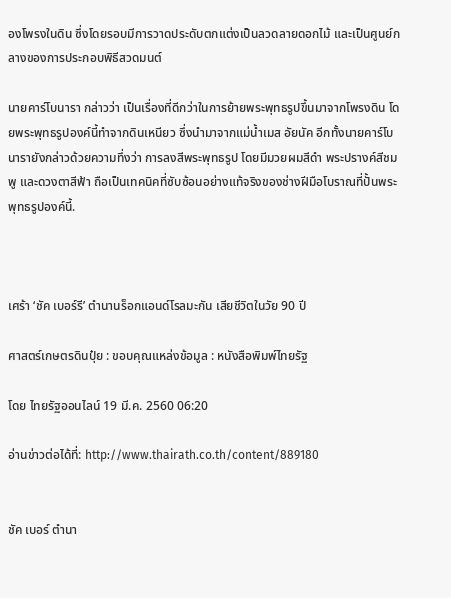องโพรงในดิน ซึ่งโดยรอบมีการวาดประดับตกแต่งเป็นลวดลายดอกไม้ และเป็นศูนย์กลางของการประกอบพิธีสวดมนต์

นายคาร์โบนารา กล่าวว่า เป็นเรื่องที่ดีกว่าในการย้ายพระพุทธรูปขึ้นมาจากโพรงดิน โดยพระพุทธรูปองค์นี้ทำจากดินเหนียว ซึ่งนำมาจากแม่น้ำเมส อัยนัค อีกทั้งนายคาร์โบนารายังกล่าวด้วยความทึ่งว่า การลงสีพระพุทธรูป โดยมีมวยผมสีดำ พระปรางค์สีชมพู และดวงตาสีฟ้า ถือเป็นเทคนิคที่ซับซ้อนอย่างแท้จริงของช่างฝีมือโบราณที่ปั้นพระพุทธรูปองค์นี้.



เศร้า ‘ชัค เบอร์รี’ ตำนานร็อกแอนด์โรลมะกัน เสียชีวิตในวัย 90 ปี

ศาสตร์เกษตรดินปุ๋ย : ขอบคุณแหล่งข้อมูล : หนังสือพิมพ์ไทยรัฐ

โดย ไทยรัฐออนไลน์ 19 มี.ค. 2560 06:20

อ่านข่าวต่อได้ที่: http://www.thairath.co.th/content/889180


ชัค เบอร์ ตำนา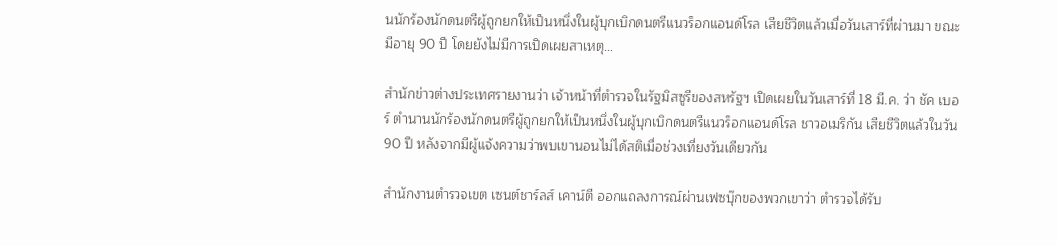นนักร้องนักดนตรีผู้ถูกยกให้เป็นหนึ่งในผู้บุกเบิกดนตรีแนวร็อกแอนด์โรล เสียชีวิตแล้วเมื่อวันเสาร์ที่ผ่านมา ขณะมีอายุ 90 ปี โดยยังไม่มีการเปิดเผยสาเหตุ…

สำนักข่าวต่างประเทศรายงานว่า เจ้าหน้าที่ตำรวจในรัฐมิสซูรีของสหรัฐฯ เปิดเผยในวันเสาร์ที่ 18 มี.ค. ว่า ชัค เบอร์ ตำนานนักร้องนักดนตรีผู้ถูกยกให้เป็นหนึ่งในผู้บุกเบิกดนตรีแนวร็อกแอนด์โรล ชาวอเมริกัน เสียชีวิตแล้วในวัน 90 ปี หลังจากมีผู้แจ้งความว่าพบเขานอนไม่ได้สติเมื่อช่วงเที่ยงวันเดียวกัน

สำนักงานตำรวจเขต เซนต์ชาร์ลส์ เคาน์ตี ออกแถลงการณ์ผ่านเฟซบุ๊กของพวกเขาว่า ตำรวจได้รับ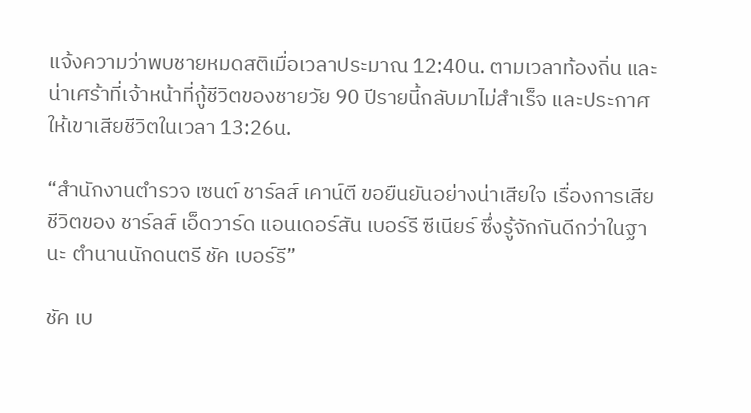แจ้งความว่าพบชายหมดสติเมื่อเวลาประมาณ 12:40น. ตามเวลาท้องถิ่น และน่าเศร้าที่เจ้าหน้าที่กู้ชีวิตของชายวัย 90 ปีรายนี้กลับมาไม่สำเร็จ และประกาศให้เขาเสียชีวิตในเวลา 13:26น.

“สำนักงานตำรวจ เซนต์ ชาร์ลส์ เคาน์ตี ขอยืนยันอย่างน่าเสียใจ เรื่องการเสียชีวิตของ ชาร์ลส์ เอ็ดวาร์ด แอนเดอร์สัน เบอร์รี ซีเนียร์ ซึ่งรู้จักกันดีกว่าในฐานะ ตำนานนักดนตรี ชัค เบอร์รี”

ชัค เบ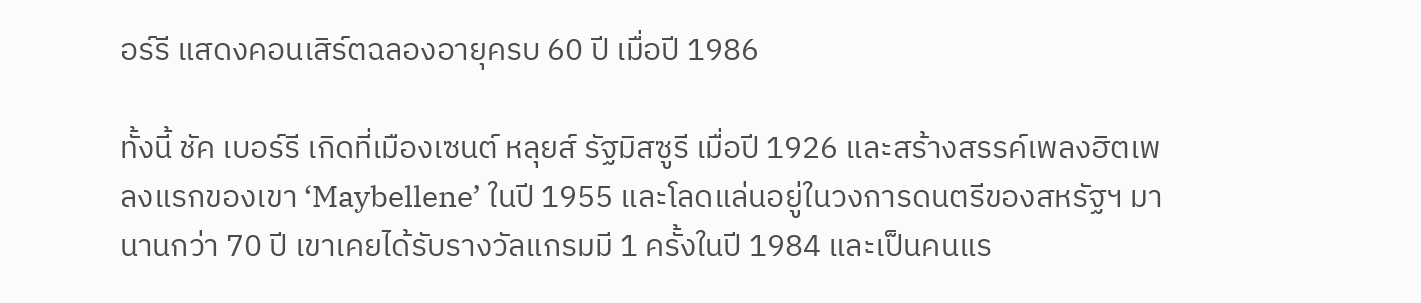อร์รี แสดงคอนเสิร์ตฉลองอายุครบ 60 ปี เมื่อปี 1986

ทั้งนี้ ชัค เบอร์รี เกิดที่เมืองเซนต์ หลุยส์ รัฐมิสซูรี เมื่อปี 1926 และสร้างสรรค์เพลงฮิตเพลงแรกของเขา ‘Maybellene’ ในปี 1955 และโลดแล่นอยู่ในวงการดนตรีของสหรัฐฯ มานานกว่า 70 ปี เขาเคยได้รับรางวัลแกรมมี 1 ครั้งในปี 1984 และเป็นคนแร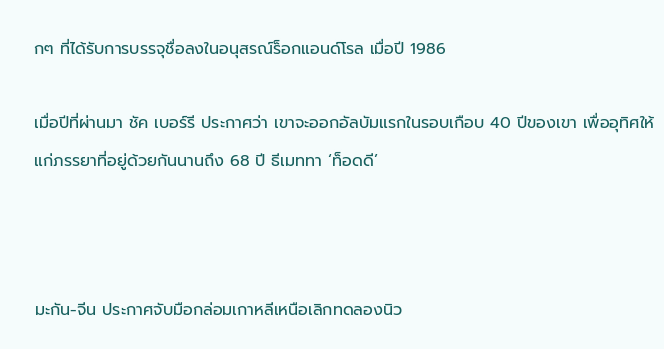กๆ ที่ได้รับการบรรจุชื่อลงในอนุสรณ์ร็อกแอนด์โรล เมื่อปี 1986

เมื่อปีที่ผ่านมา ชัค เบอร์รี ประกาศว่า เขาจะออกอัลบัมแรกในรอบเกือบ 40 ปีของเขา เพื่ออุทิศให้แก่ภรรยาที่อยู่ด้วยกันนานถึง 68 ปี ธีเมททา ‘ท็อดดี’



มะกัน-จีน ประกาศจับมือกล่อมเกาหลีเหนือเลิกทดลองนิว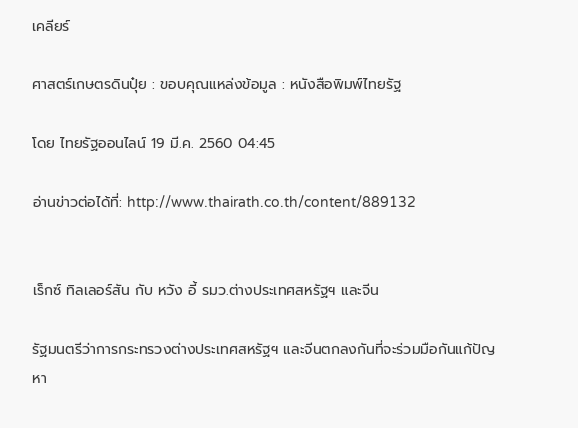เคลียร์

ศาสตร์เกษตรดินปุ๋ย : ขอบคุณแหล่งข้อมูล : หนังสือพิมพ์ไทยรัฐ

โดย ไทยรัฐออนไลน์ 19 มี.ค. 2560 04:45

อ่านข่าวต่อได้ที่: http://www.thairath.co.th/content/889132


เร็กซ์ ทิลเลอร์สัน กับ หวัง อี้ รมว.ต่างประเทศสหรัฐฯ และจีน

รัฐมนตรีว่าการกระทรวงต่างประเทศสหรัฐฯ และจีนตกลงกันที่จะร่วมมือกันแก้ปัญหา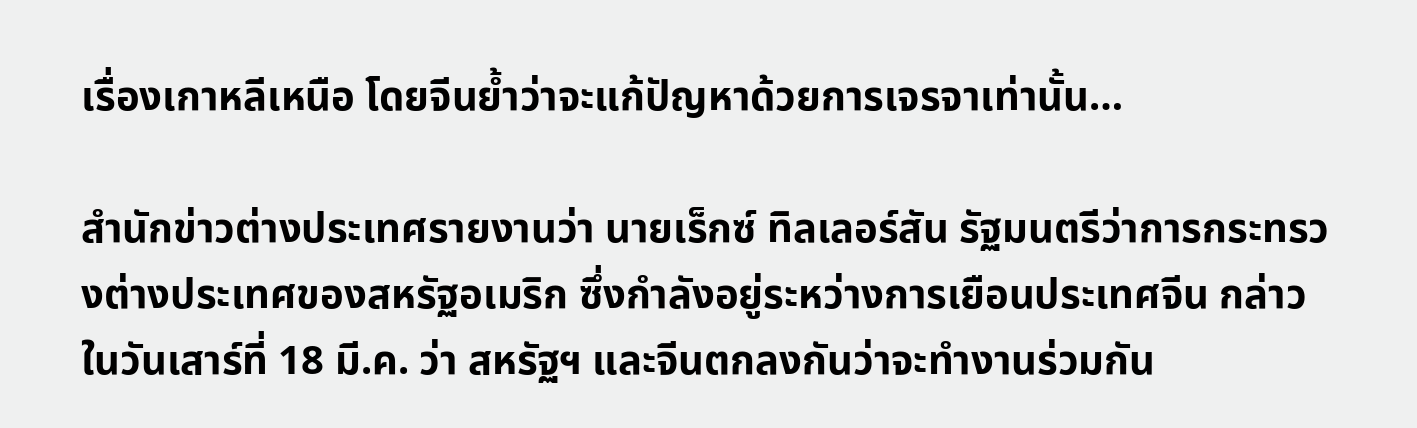เรื่องเกาหลีเหนือ โดยจีนย้ำว่าจะแก้ปัญหาด้วยการเจรจาเท่านั้น…

สำนักข่าวต่างประเทศรายงานว่า นายเร็กซ์ ทิลเลอร์สัน รัฐมนตรีว่าการกระทรวงต่างประเทศของสหรัฐอเมริก ซึ่งกำลังอยู่ระหว่างการเยือนประเทศจีน กล่าวในวันเสาร์ที่ 18 มี.ค. ว่า สหรัฐฯ และจีนตกลงกันว่าจะทำงานร่วมกัน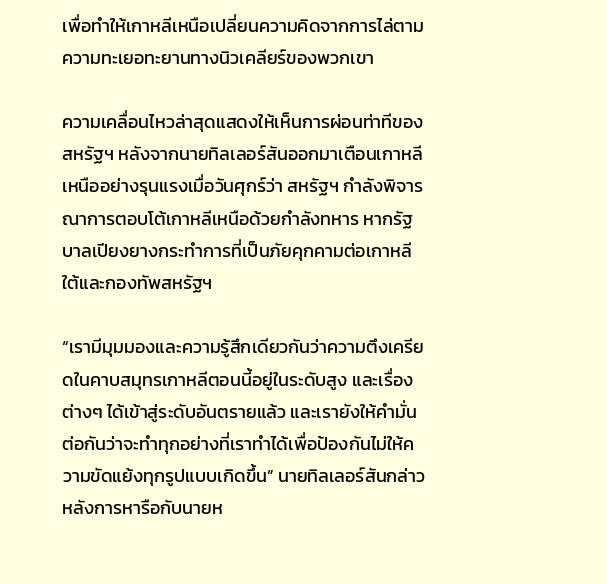เพื่อทำให้เกาหลีเหนือเปลี่ยนความคิดจากการไล่ตามความทะเยอทะยานทางนิวเคลียร์ของพวกเขา

ความเคลื่อนไหวล่าสุดแสดงให้เห็นการผ่อนท่าทีของสหรัฐฯ หลังจากนายทิลเลอร์สันออกมาเตือนเกาหลีเหนืออย่างรุนแรงเมื่อวันศุกร์ว่า สหรัฐฯ กำลังพิจารณาการตอบโต้เกาหลีเหนือด้วยกำลังทหาร หากรัฐบาลเปียงยางกระทำการที่เป็นภัยคุกคามต่อเกาหลีใต้และกองทัพสหรัฐฯ

“เรามีมุมมองและความรู้สึกเดียวกันว่าความตึงเครียดในคาบสมุทรเกาหลีตอนนี้อยู่ในระดับสูง และเรื่องต่างๆ ได้เข้าสู่ระดับอันตรายแล้ว และเรายังให้คำมั่นต่อกันว่าจะทำทุกอย่างที่เราทำได้เพื่อป้องกันไม่ให้ความขัดแย้งทุกรูปแบบเกิดขึ้น” นายทิลเลอร์สันกล่าวหลังการหารือกับนายห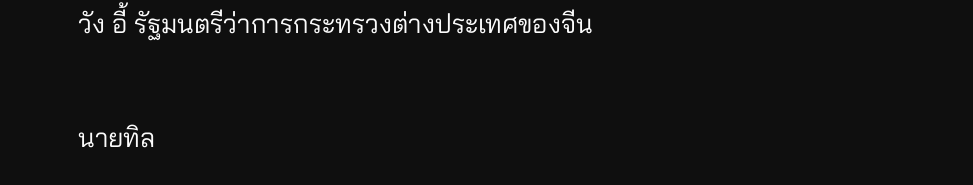วัง อี้ รัฐมนตรีว่าการกระทรวงต่างประเทศของจีน

นายทิล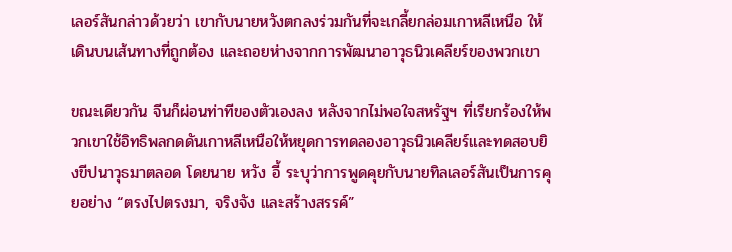เลอร์สันกล่าวด้วยว่า เขากับนายหวังตกลงร่วมกันที่จะเกลี้ยกล่อมเกาหลีเหนือ ให้เดินบนเส้นทางที่ถูกต้อง และถอยห่างจากการพัฒนาอาวุธนิวเคลียร์ของพวกเขา

ขณะเดียวกัน จีนก็ผ่อนท่าทีของตัวเองลง หลังจากไม่พอใจสหรัฐฯ ที่เรียกร้องให้พวกเขาใช้อิทธิพลกดดันเกาหลีเหนือให้หยุดการทดลองอาวุธนิวเคลียร์และทดสอบยิงขีปนาวุธมาตลอด โดยนาย หวัง อี้ ระบุว่าการพูดคุยกับนายทิลเลอร์สันเป็นการคุยอย่าง “ตรงไปตรงมา, จริงจัง และสร้างสรรค์”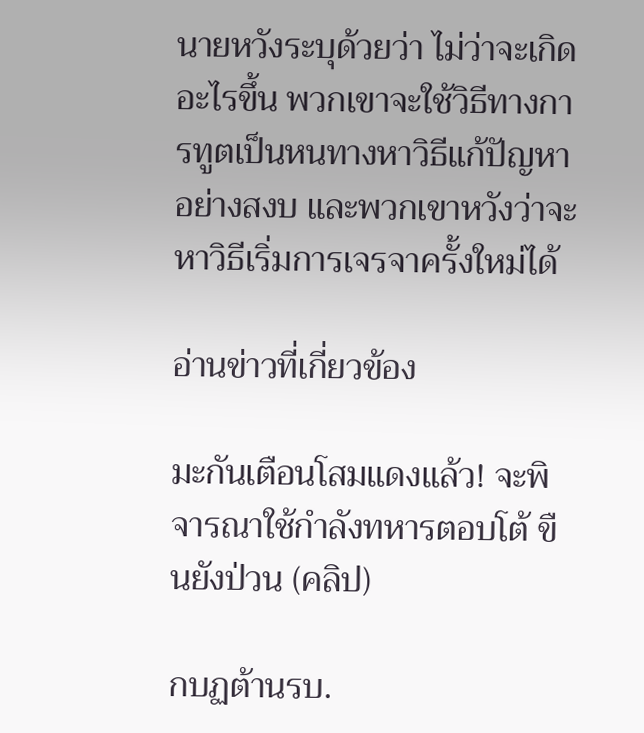นายหวังระบุด้วยว่า ไม่ว่าจะเกิดอะไรขึ้น พวกเขาจะใช้วิธีทางการทูตเป็นหนทางหาวิธีแก้ปัญหาอย่างสงบ และพวกเขาหวังว่าจะหาวิธีเริ่มการเจรจาครั้งใหม่ได้

อ่านข่าวที่เกี่ยวข้อง

มะกันเตือนโสมแดงแล้ว! จะพิจารณาใช้กำลังทหารตอบโต้ ขืนยังป่วน (คลิป)

กบฏต้านรบ.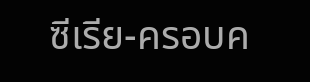ซีเรีย-ครอบค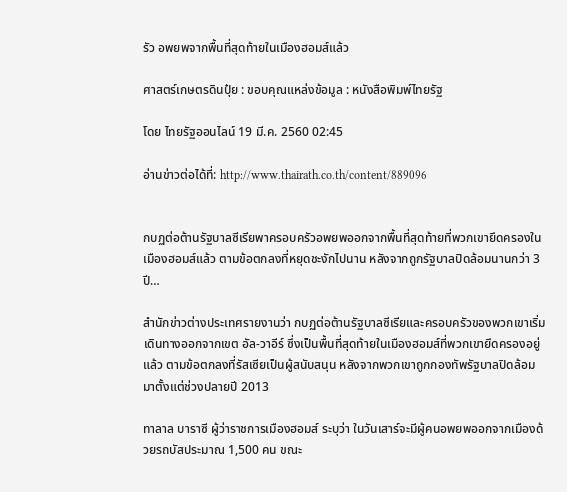รัว อพยพจากพื้นที่สุดท้ายในเมืองฮอมส์แล้ว

ศาสตร์เกษตรดินปุ๋ย : ขอบคุณแหล่งข้อมูล : หนังสือพิมพ์ไทยรัฐ

โดย ไทยรัฐออนไลน์ 19 มี.ค. 2560 02:45

อ่านข่าวต่อได้ที่: http://www.thairath.co.th/content/889096


กบฏต่อต้านรัฐบาลซีเรียพาครอบครัวอพยพออกจากพื้นที่สุดท้ายที่พวกเขายึดครองในเมืองฮอมส์แล้ว ตามข้อตกลงที่หยุดชะงักไปนาน หลังจากถูกรัฐบาลปิดล้อมนานกว่า 3 ปี…

สำนักข่าวต่างประเทศรายงานว่า กบฏต่อต้านรัฐบาลซีเรียและครอบครัวของพวกเขาเริ่มเดินทางออกจากเขต อัล-วาอีร์ ซึ่งเป็นพื้นที่สุดท้ายในเมืองฮอมส์ที่พวกเขายึดครองอยู่แล้ว ตามข้อตกลงที่รัสเซียเป็นผู้สนับสนุน หลังจากพวกเขาถูกกองทัพรัฐบาลปิดล้อมมาตั้งแต่ช่วงปลายปี 2013

ทาลาล บาราซี ผู้ว่าราชการเมืองฮอมส์ ระบุว่า ในวันเสาร์จะมีผู้คนอพยพออกจากเมืองด้วยรถบัสประมาณ 1,500 คน ขณะ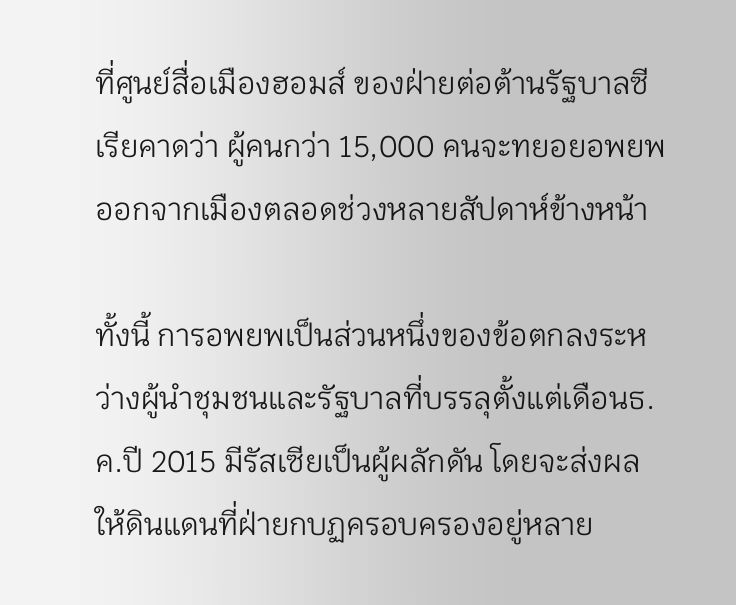ที่ศูนย์สื่อเมืองฮอมส์ ของฝ่ายต่อต้านรัฐบาลซีเรียคาดว่า ผู้คนกว่า 15,000 คนจะทยอยอพยพออกจากเมืองตลอดช่วงหลายสัปดาห์ข้างหน้า

ทั้งนี้ การอพยพเป็นส่วนหนึ่งของข้อตกลงระหว่างผู้นำชุมชนและรัฐบาลที่บรรลุตั้งแต่เดือนธ.ค.ปี 2015 มีรัสเซียเป็นผู้ผลักดัน โดยจะส่งผลให้ดินแดนที่ฝ่ายกบฏครอบครองอยู่หลาย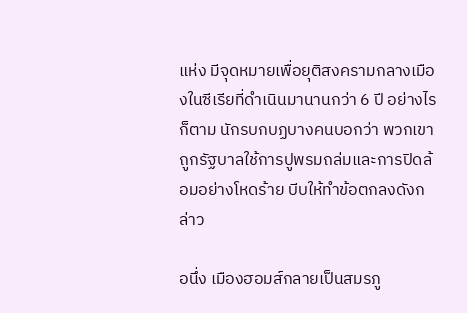แห่ง มีจุดหมายเพื่อยุติสงครามกลางเมืองในซีเรียที่ดำเนินมานานกว่า 6 ปี อย่างไรก็ตาม นักรบกบฏบางคนบอกว่า พวกเขาถูกรัฐบาลใช้การปูพรมถล่มและการปิดล้อมอย่างโหดร้าย บีบให้ทำข้อตกลงดังกล่าว

อนึ่ง เมืองฮอมส์กลายเป็นสมรภู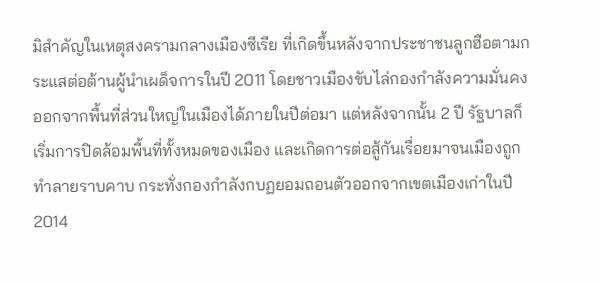มิสำคัญในเหตุสงครามกลางเมืองซีเรีย ที่เกิดขึ้นหลังจากประชาชนลูกฮือตามกระแสต่อต้านผู้นำเผด็จการในปี 2011 โดยชาวเมืองขับไล่กองกำลังความมั่นคงออกจากพื้นที่ส่วนใหญ่ในเมืองได้ภายในปีต่อมา แต่หลังจากนั้น 2 ปี รัฐบาลก็เริ่มการปิดล้อมพื้นที่ทั้งหมดของเมือง และเกิดการต่อสู้กันเรื่อยมาจนเมืองถูกทำลายราบคาบ กระทั่งกองกำลังกบฏยอมถอนตัวออกจากเขตเมืองเก่าในปี 2014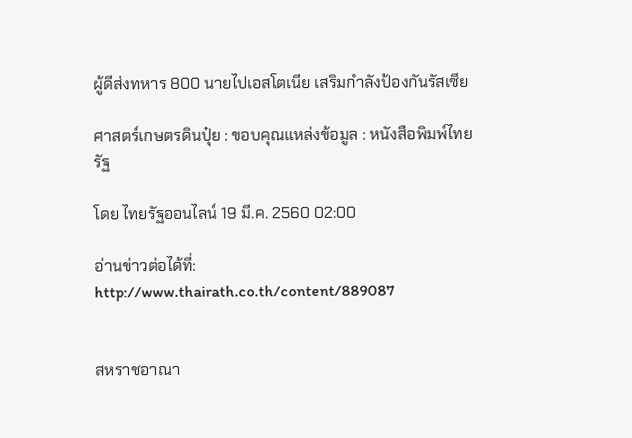ผู้ดีส่งทหาร 800 นายไปเอสโตเนีย เสริมกำลังป้องกันรัสเซีย

ศาสตร์เกษตรดินปุ๋ย : ขอบคุณแหล่งข้อมูล : หนังสือพิมพ์ไทยรัฐ

โดย ไทยรัฐออนไลน์ 19 มี.ค. 2560 02:00

อ่านข่าวต่อได้ที่: http://www.thairath.co.th/content/889087


สหราชอาณา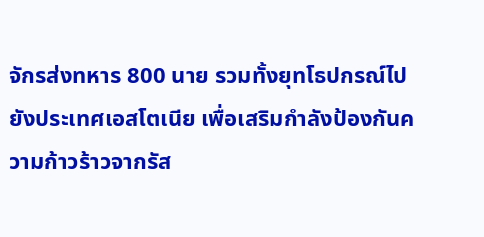จักรส่งทหาร 800 นาย รวมทั้งยุทโธปกรณ์ไปยังประเทศเอสโตเนีย เพื่อเสริมกำลังป้องกันความก้าวร้าวจากรัส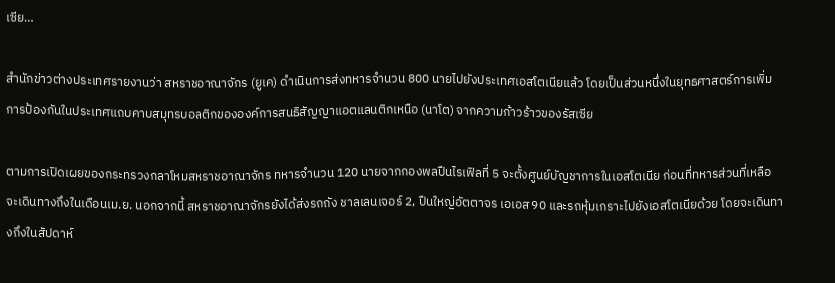เซีย…

สำนักข่าวต่างประเทศรายงานว่า สหราชอาณาจักร (ยูเค) ดำเนินการส่งทหารจำนวน 800 นายไปยังประเทศเอสโตเนียแล้ว โดยเป็นส่วนหนึ่งในยุทธศาสตร์การเพิ่มการป้องกันในประเทศแถบคาบสมุทรบอลติกขององค์การสนธิสัญญาแอตแลนติกเหนือ (นาโต) จากความก้าวร้าวของรัสเซีย

ตามการเปิดเผยของกระทรวงกลาโหมสหราชอาณาจักร ทหารจำนวน 120 นายจากกองพลปืนไรเฟิลที่ 5 จะตั้งศูนย์บัญชาการในเอสโตเนีย ก่อนที่ทหารส่วนที่เหลือจะเดินทางถึงในเดือนเม.ย. นอกจากนี้ สหราชอาณาจักรยังได้ส่งรถถัง ชาลเลนเจอร์ 2, ปืนใหญ่อัตตาจร เอเอส90 และรถหุ้มเกราะไปยังเอสโตเนียด้วย โดยจะเดินทางถึงในสัปดาห์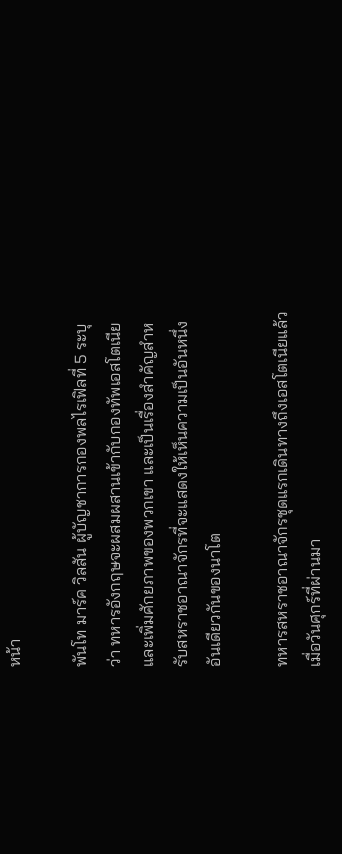หน้า

พันโท มาร์ค วิลสัน ผู้บัญชาการกองพลไรเฟิลที่ 5 ระบุว่า ทหารอังกฤษจะผสมผสานเข้ากับกองทัพเอสโตเนีย และเพิ่มศักยภาพของพวกเขา และเป็นเรื่องสำคัญสำหรับสหราชอาณาจักรที่จะแสดงให้เห็นความเป็นอันหนึ่งอันเดียวกันของนาโต

ทหารสหราชอาณาจักรชุดแรกเดินทางถึงเอสโตเนียแล้ว เมื่อวันศุกร์ที่ผ่านมา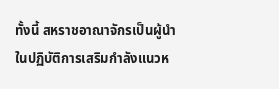ทั้งนี้ สหราชอาณาจักรเป็นผู้นำในปฏิบัติการเสริมกำลังแนวห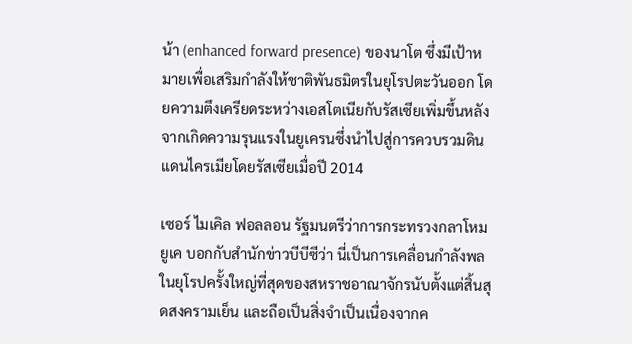น้า (enhanced forward presence) ของนาโต ซึ่งมีเป้าหมายเพื่อเสริมกำลังให้ชาติพันธมิตรในยุโรปตะวันออก โดยความตึงเครียดระหว่างเอสโตเนียกับรัสเซียเพิ่มขึ้นหลังจากเกิดความรุนแรงในยูเครนซึ่งนำไปสู่การควบรวมดินแดนไครเมียโดยรัสเซียเมื่อปี 2014

เซอร์ ไมเคิล ฟอลลอน รัฐมนตรีว่าการกระทรวงกลาโหมยูเค บอกกับสำนักข่าวบีบีซีว่า นี่เป็นการเคลื่อนกำลังพลในยุโรปครั้งใหญ่ที่สุดของสหราชอาณาจักรนับตั้งแต่สิ้นสุดสงครามเย็น และถือเป็นสิ่งจำเป็นเนื่องจากค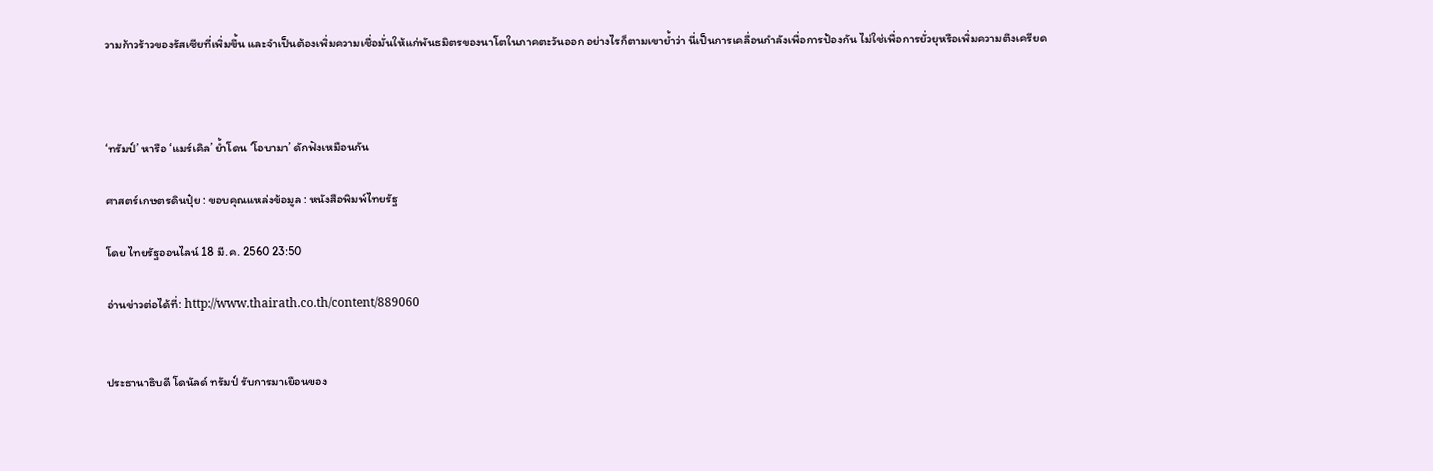วามก้าวร้าวของรัสเซียที่เพิ่มขึ้น และจำเป็นต้องเพิ่มความเชื่อมั่นให้แก่พันธมิตรของนาโตในภาคตะวันออก อย่างไรก็ตามเขาย้ำว่า นี่เป็นการเคลื่อนกำลังเพื่อการป้องกัน ไม่ใช่เพื่อการยั่วยุหรือเพิ่มความตึงเครียด



‘ทรัมป์’ หารือ ‘แมร์เคิล’ ย้ำโดน ‘โอบามา’ ดักฟังเหมือนกัน

ศาสตร์เกษตรดินปุ๋ย : ขอบคุณแหล่งข้อมูล : หนังสือพิมพ์ไทยรัฐ

โดย ไทยรัฐออนไลน์ 18 มี.ค. 2560 23:50

อ่านข่าวต่อได้ที่: http://www.thairath.co.th/content/889060


ประธานาธิบดี โดนัลด์ ทรัมป์ รับการมาเยือนของ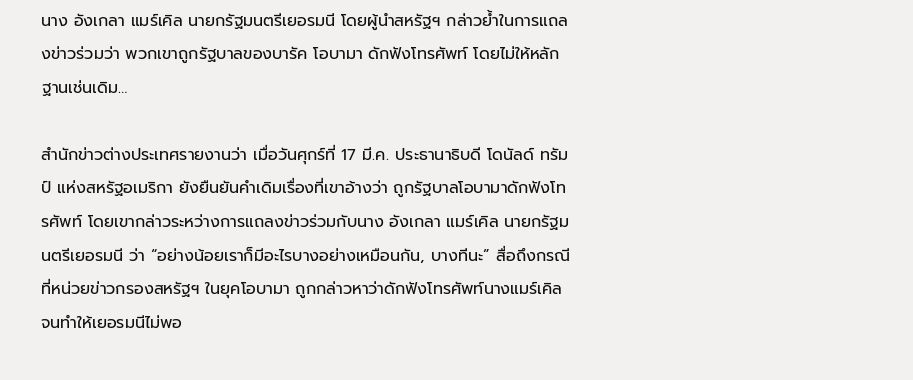นาง อังเกลา แมร์เคิล นายกรัฐมนตรีเยอรมนี โดยผู้นำสหรัฐฯ กล่าวย้ำในการแถลงข่าวร่วมว่า พวกเขาถูกรัฐบาลของบารัค โอบามา ดักฟังโทรศัพท์ โดยไม่ให้หลักฐานเช่นเดิม…

สำนักข่าวต่างประเทศรายงานว่า เมื่อวันศุกร์ที่ 17 มี.ค. ประธานาธิบดี โดนัลด์ ทรัมป์ แห่งสหรัฐอเมริกา ยังยืนยันคำเดิมเรื่องที่เขาอ้างว่า ถูกรัฐบาลโอบามาดักฟังโทรศัพท์ โดยเขากล่าวระหว่างการแถลงข่าวร่วมกับนาง อังเกลา แมร์เคิล นายกรัฐมนตรีเยอรมนี ว่า “อย่างน้อยเราก็มีอะไรบางอย่างเหมือนกัน, บางทีนะ” สื่อถึงกรณีที่หน่วยข่าวกรองสหรัฐฯ ในยุคโอบามา ถูกกล่าวหาว่าดักฟังโทรศัพท์นางแมร์เคิล จนทำให้เยอรมนีไม่พอ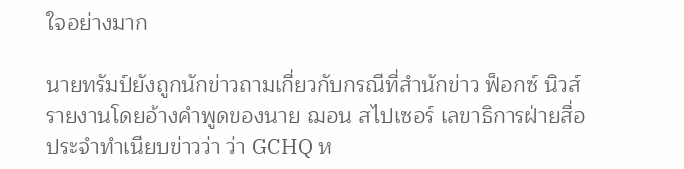ใจอย่างมาก

นายทรัมป์ยังถูกนักข่าวถามเกี่ยวกับกรณีที่สำนักข่าว ฟ็อกซ์ นิวส์ รายงานโดยอ้างคำพูดของนาย ฌอน สไปเซอร์ เลขาธิการฝ่ายสื่อประจำทำเนียบข่าวว่า ว่า GCHQ ห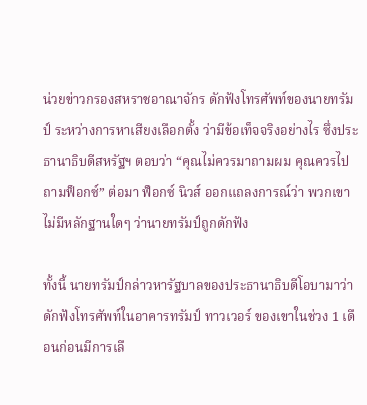น่วยข่าวกรองสหราชอาณาจักร ดักฟังโทรศัพท์ของนายทรัมป์ ระหว่างการหาเสียงเลือกตั้ง ว่ามีข้อเท็จจริงอย่างไร ซึ่งประธานาธิบดีสหรัฐฯ ตอบว่า “คุณไม่ควรมาถามผม คุณควรไปถามฟ็อกซ์” ต่อมา ฟ็อกซ์ นิวส์ ออกแถลงการณ์ว่า พวกเขาไม่มีหลักฐานใดๆ ว่านายทรัมป์ถูกดักฟัง

ทั้งนี้ นายทรัมป์กล่าวหารัฐบาลของประธานาธิบดีโอบามาว่าดักฟังโทรศัพท์ในอาคารทรัมป์ ทาวเวอร์ ของเขาในช่วง 1 เดือนก่อนมีการเลื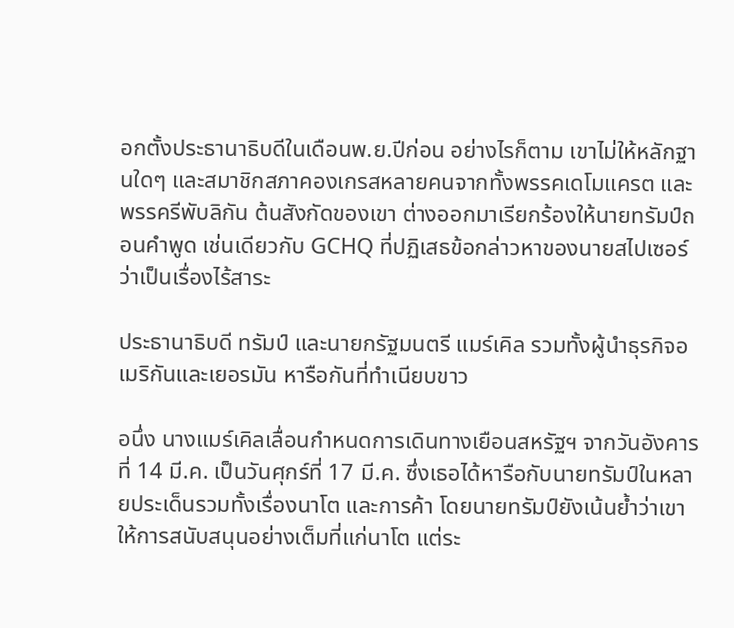อกตั้งประธานาธิบดีในเดือนพ.ย.ปีก่อน อย่างไรก็ตาม เขาไม่ให้หลักฐานใดๆ และสมาชิกสภาคองเกรสหลายคนจากทั้งพรรคเดโมแครต และพรรครีพับลิกัน ต้นสังกัดของเขา ต่างออกมาเรียกร้องให้นายทรัมป์ถอนคำพูด เช่นเดียวกับ GCHQ ที่ปฏิเสธข้อกล่าวหาของนายสไปเซอร์ ว่าเป็นเรื่องไร้สาระ

ประธานาธิบดี ทรัมป์ และนายกรัฐมนตรี แมร์เคิล รวมทั้งผู้นำธุรกิจอเมริกันและเยอรมัน หารือกันที่ทำเนียบขาว

อนึ่ง นางแมร์เคิลเลื่อนกำหนดการเดินทางเยือนสหรัฐฯ จากวันอังคารที่ 14 มี.ค. เป็นวันศุกร์ที่ 17 มี.ค. ซึ่งเธอได้หารือกับนายทรัมป์ในหลายประเด็นรวมทั้งเรื่องนาโต และการค้า โดยนายทรัมป์ยังเน้นย้ำว่าเขาให้การสนับสนุนอย่างเต็มที่แก่นาโต แต่ระ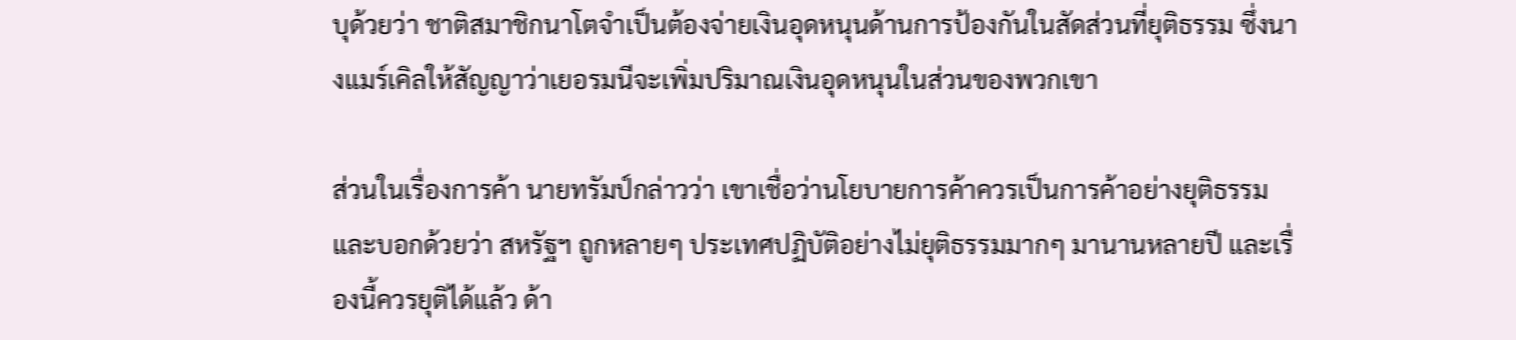บุด้วยว่า ชาติสมาชิกนาโตจำเป็นต้องจ่ายเงินอุดหนุนด้านการป้องกันในสัดส่วนที่ยุติธรรม ซึ่งนางแมร์เคิลให้สัญญาว่าเยอรมนีจะเพิ่มปริมาณเงินอุดหนุนในส่วนของพวกเขา

ส่วนในเรื่องการค้า นายทรัมป์กล่าวว่า เขาเชื่อว่านโยบายการค้าควรเป็นการค้าอย่างยุติธรรม และบอกด้วยว่า สหรัฐฯ ถูกหลายๆ ประเทศปฏิบัติอย่างไม่ยุติธรรมมากๆ มานานหลายปี และเรื่องนี้ควรยุติได้แล้ว ด้า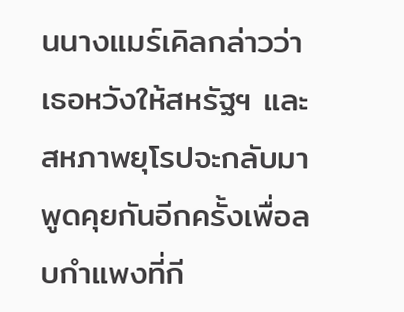นนางแมร์เคิลกล่าวว่า เธอหวังให้สหรัฐฯ และสหภาพยุโรปจะกลับมาพูดคุยกันอีกครั้งเพื่อลบกำแพงที่กี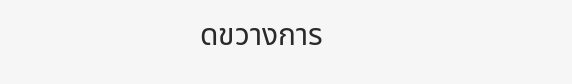ดขวางการ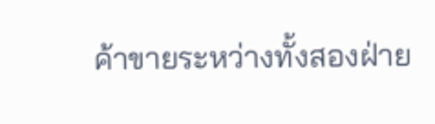ค้าขายระหว่างทั้งสองฝ่าย